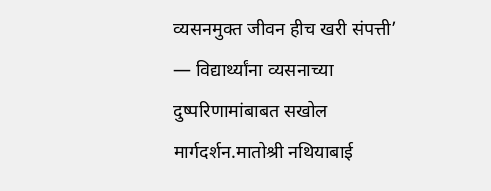व्यसनमुक्त जीवन हीच खरी संपत्ती’ — विद्यार्थ्यांना व्यसनाच्या दुष्परिणामांबाबत सखोल मार्गदर्शन.मातोश्री नथियाबाई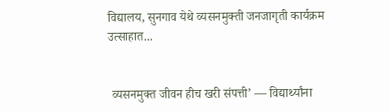विद्यालय, सुनगाव येथे व्यसनमुक्ती जनजागृती कार्यक्रम उत्साहात...


 व्यसनमुक्त जीवन हीच खरी संपत्ती’ — विद्यार्थ्यांना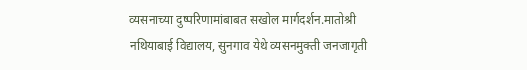व्यसनाच्या दुष्परिणामांबाबत सखोल मार्गदर्शन.मातोश्री नथियाबाई विद्यालय, सुनगाव येथे व्यसनमुक्ती जनजागृती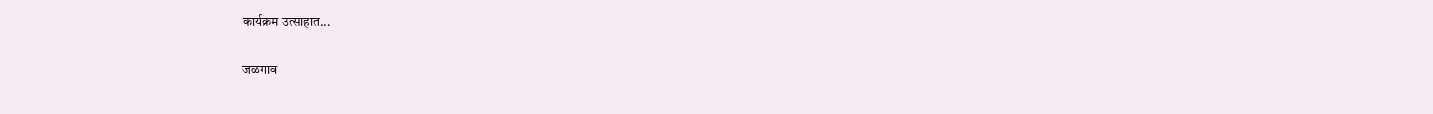कार्यक्रम उत्साहात...

जळगाव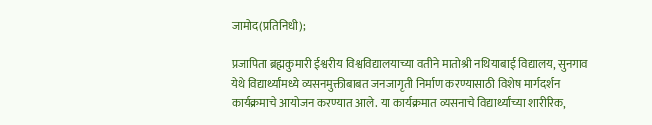जामोद(प्रतिनिधी);

प्रजापिता ब्रह्मकुमारी ईश्वरीय विश्वविद्यालयाच्या वतीने मातोश्री नथियाबाई विद्यालय, सुनगाव येथे विद्यार्थ्यांमध्ये व्यसनमुक्तीबाबत जनजागृती निर्माण करण्यासाठी विशेष मार्गदर्शन कार्यक्रमाचे आयोजन करण्यात आले. या कार्यक्रमात व्यसनाचे विद्यार्थ्यांच्या शारीरिक,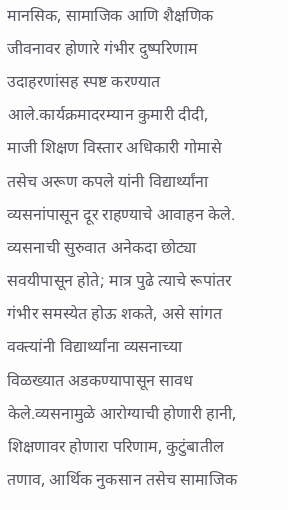मानसिक, सामाजिक आणि शैक्षणिक जीवनावर होणारे गंभीर दुष्परिणाम उदाहरणांसह स्पष्ट करण्यात आले.कार्यक्रमादरम्यान कुमारी दीदी, माजी शिक्षण विस्तार अधिकारी गोमासे तसेच अरूण कपले यांनी विद्यार्थ्यांना व्यसनांपासून दूर राहण्याचे आवाहन केले. व्यसनाची सुरुवात अनेकदा छोट्या सवयीपासून होते; मात्र पुढे त्याचे रूपांतर गंभीर समस्येत होऊ शकते, असे सांगत वक्त्यांनी विद्यार्थ्यांना व्यसनाच्या विळख्यात अडकण्यापासून सावध केले.व्यसनामुळे आरोग्याची होणारी हानी, शिक्षणावर होणारा परिणाम, कुटुंबातील तणाव, आर्थिक नुकसान तसेच सामाजिक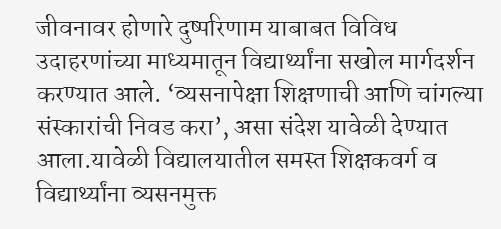जीवनावर होणारे दुष्परिणाम याबाबत विविध उदाहरणांच्या माध्यमातून विद्यार्थ्यांना सखोल मार्गदर्शन करण्यात आले. ‘व्यसनापेक्षा शिक्षणाची आणि चांगल्या संस्कारांची निवड करा’, असा संदेश यावेळी देण्यात आला.यावेळी विद्यालयातील समस्त शिक्षकवर्ग व विद्यार्थ्यांना व्यसनमुक्त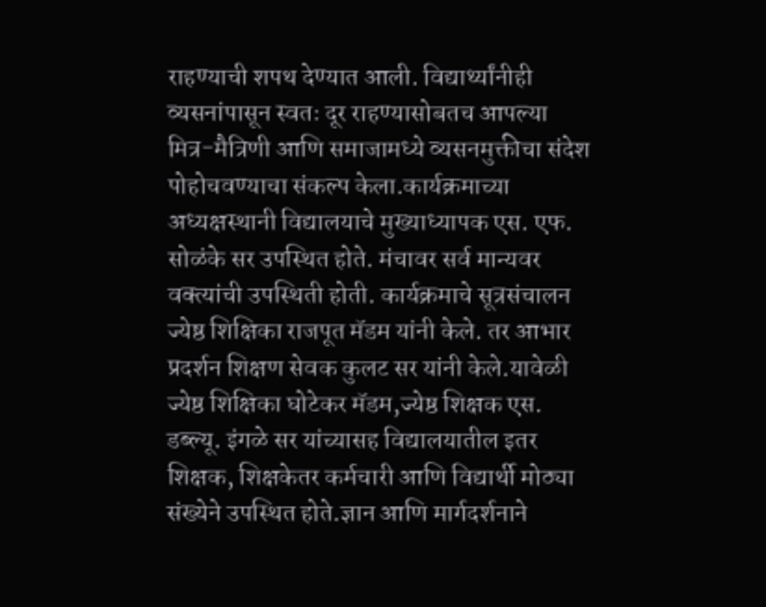राहण्याची शपथ देण्यात आली. विद्यार्थ्यांनीही व्यसनांपासून स्वतः दूर राहण्यासोबतच आपल्या मित्र-मैत्रिणी आणि समाजामध्ये व्यसनमुक्तीचा संदेश पोहोचवण्याचा संकल्प केला.कार्यक्रमाच्या अध्यक्षस्थानी विद्यालयाचे मुख्याध्यापक एस. एफ. सोळंके सर उपस्थित होते. मंचावर सर्व मान्यवर वक्त्यांची उपस्थिती होती. कार्यक्रमाचे सूत्रसंचालन ज्येष्ठ शिक्षिका राजपूत मॅडम यांनी केले. तर आभार प्रदर्शन शिक्षण सेवक कुलट सर यांनी केले.यावेळी ज्येष्ठ शिक्षिका घोटेकर मॅडम,ज्येष्ठ शिक्षक एस. डब्ल्यू. इंगळे सर यांच्यासह विद्यालयातील इतर शिक्षक, शिक्षकेतर कर्मचारी आणि विद्यार्थी मोठ्या संख्येने उपस्थित होते.ज्ञान आणि मार्गदर्शनाने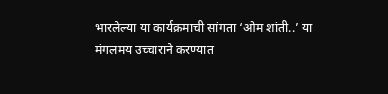भारलेल्या या कार्यक्रमाची सांगता ‘ओम शांती..’ या मंगलमय उच्चाराने करण्यात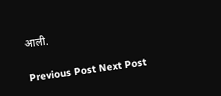आली.

Previous Post Next Post